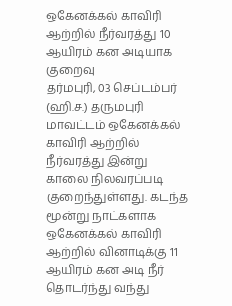ஒகேனக்கல் காவிரி ஆற்றில் நீர்வரத்து 10 ஆயிரம் கன அடியாக குறைவு
தர்மபுரி, 03 செப்டம்பர் (ஹி.ச.) தருமபுரி மாவட்டம் ஒகேனக்கல் காவிரி ஆற்றில் நீர்வரத்து இன்று காலை நிலவரப்படி குறைந்துள்ளது. கடந்த மூன்று நாட்களாக ஒகேனக்கல் காவிரி ஆற்றில் வினாடிக்கு 11 ஆயிரம் கன அடி நீர் தொடர்ந்து வந்து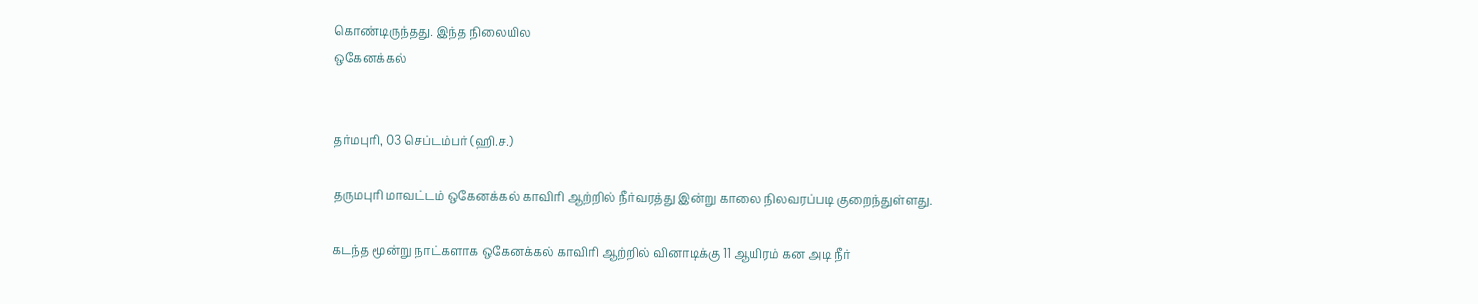கொண்டிருந்தது. இந்த நிலையில
ஒகேனக்கல்


தர்மபுரி, 03 செப்டம்பர் (ஹி.ச.)

தருமபுரி மாவட்டம் ஒகேனக்கல் காவிரி ஆற்றில் நீர்வரத்து இன்று காலை நிலவரப்படி குறைந்துள்ளது.

கடந்த மூன்று நாட்களாக ஒகேனக்கல் காவிரி ஆற்றில் வினாடிக்கு 11 ஆயிரம் கன அடி நீர்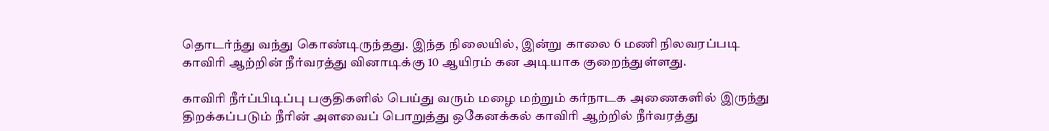தொடர்ந்து வந்து கொண்டிருந்தது. இந்த நிலையில், இன்று காலை 6 மணி நிலவரப்படி காவிரி ஆற்றின் நீர்வரத்து வினாடிக்கு 10 ஆயிரம் கன அடியாக குறைந்துள்ளது.

காவிரி நீர்ப்பிடிப்பு பகுதிகளில் பெய்து வரும் மழை மற்றும் கர்நாடக அணைகளில் இருந்து திறக்கப்படும் நீரின் அளவைப் பொறுத்து ஒகேனக்கல் காவிரி ஆற்றில் நீர்வரத்து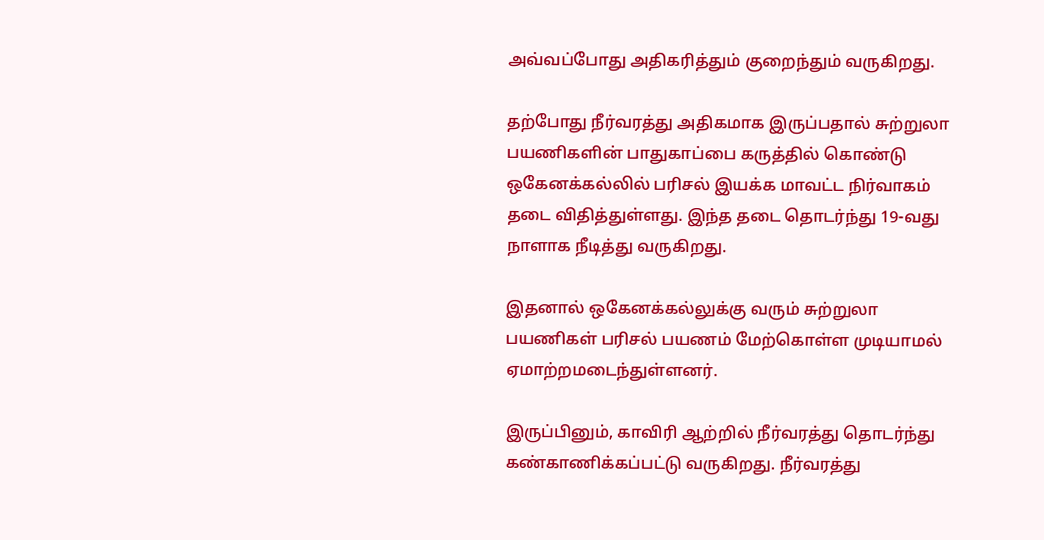அவ்வப்போது அதிகரித்தும் குறைந்தும் வருகிறது.

தற்போது நீர்வரத்து அதிகமாக இருப்பதால் சுற்றுலா பயணிகளின் பாதுகாப்பை கருத்தில் கொண்டு ஒகேனக்கல்லில் பரிசல் இயக்க மாவட்ட நிர்வாகம் தடை விதித்துள்ளது. இந்த தடை தொடர்ந்து 19-வது நாளாக நீடித்து வருகிறது.

இதனால் ஒகேனக்கல்லுக்கு வரும் சுற்றுலா பயணிகள் பரிசல் பயணம் மேற்கொள்ள முடியாமல் ஏமாற்றமடைந்துள்ளனர்.

இருப்பினும், காவிரி ஆற்றில் நீர்வரத்து தொடர்ந்து கண்காணிக்கப்பட்டு வருகிறது. நீர்வரத்து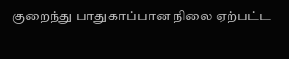குறைந்து பாதுகாப்பான நிலை ஏற்பட்ட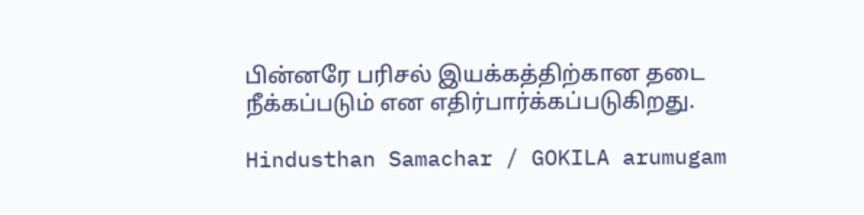பின்னரே பரிசல் இயக்கத்திற்கான தடை நீக்கப்படும் என எதிர்பார்க்கப்படுகிறது.

Hindusthan Samachar / GOKILA arumugam